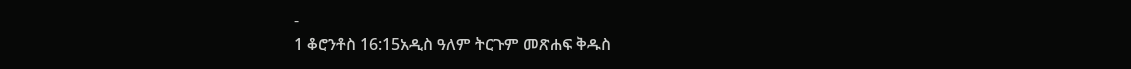-
1 ቆሮንቶስ 16:15አዲስ ዓለም ትርጉም መጽሐፍ ቅዱስ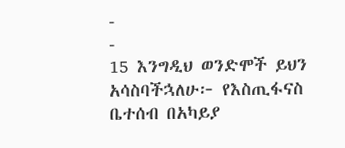-
-
15 እንግዲህ ወንድሞች ይህን አሳስባችኋለሁ፦ የእስጢፋናስ ቤተሰብ በአካይያ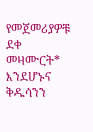የመጀመሪያዎቹ ደቀ መዛሙርት* እንደሆኑና ቅዱሳንን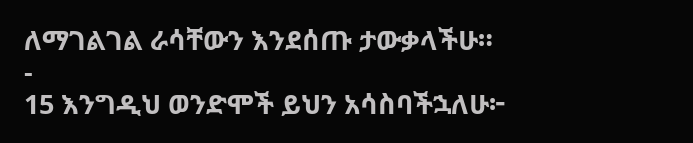ለማገልገል ራሳቸውን እንደሰጡ ታውቃላችሁ።
-
15 እንግዲህ ወንድሞች ይህን አሳስባችኋለሁ፦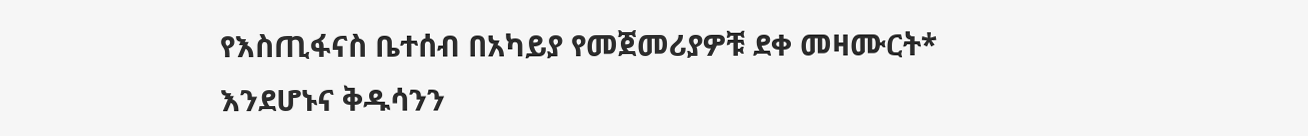የእስጢፋናስ ቤተሰብ በአካይያ የመጀመሪያዎቹ ደቀ መዛሙርት* እንደሆኑና ቅዱሳንን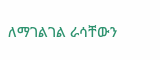ለማገልገል ራሳቸውን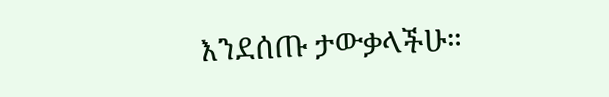እንደሰጡ ታውቃላችሁ።